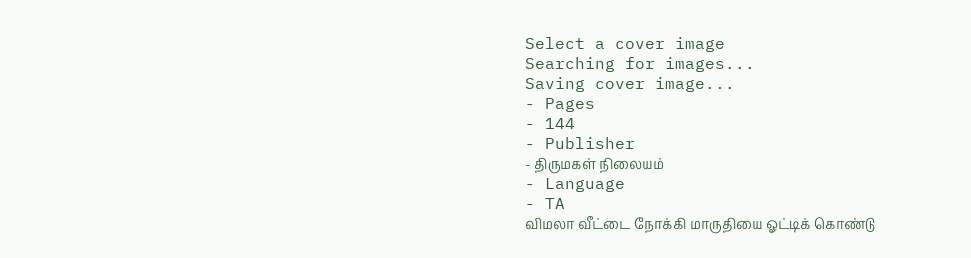Select a cover image
Searching for images...
Saving cover image...
- Pages
- 144
- Publisher
- திருமகள் நிலையம்
- Language
- TA
விமலா வீட்டை நோக்கி மாருதியை ஓட்டிக் கொண்டு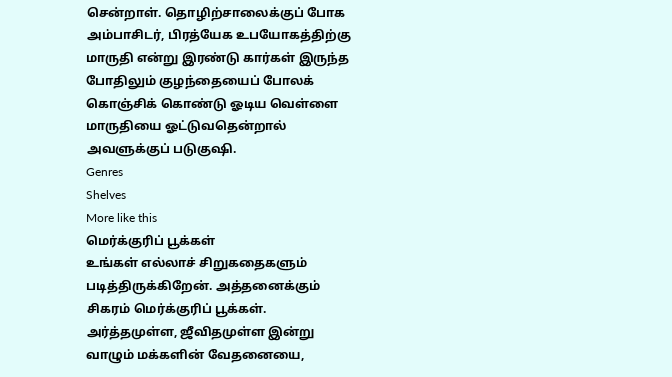சென்றாள். தொழிற்சாலைக்குப் போக அம்பாசிடர், பிரத்யேக உபயோகத்திற்கு மாருதி என்று இரண்டு கார்கள் இருந்த போதிலும் குழந்தையைப் போலக் கொஞ்சிக் கொண்டு ஓடிய வெள்ளை மாருதியை ஓட்டுவதென்றால் அவளுக்குப் படுகுஷி.
Genres
Shelves
More like this
மெர்க்குரிப் பூக்கள்
உங்கள் எல்லாச் சிறுகதைகளும் படித்திருக்கிறேன். அத்தனைக்கும் சிகரம் மெர்க்குரிப் பூக்கள். அர்த்தமுள்ள, ஜீவிதமுள்ள இன்று வாழும் மக்களின் வேதனையை,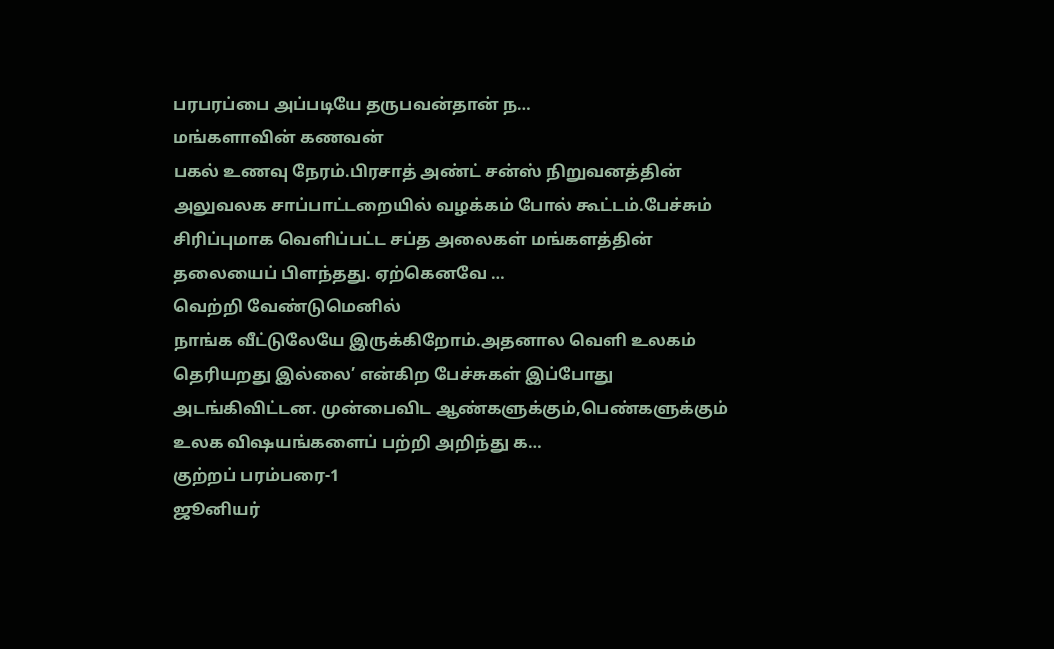பரபரப்பை அப்படியே தருபவன்தான் ந…
மங்களாவின் கணவன்
பகல் உணவு நேரம்.பிரசாத் அண்ட் சன்ஸ் நிறுவனத்தின் அலுவலக சாப்பாட்டறையில் வழக்கம் போல் கூட்டம்.பேச்சும் சிரிப்புமாக வெளிப்பட்ட சப்த அலைகள் மங்களத்தின் தலையைப் பிளந்தது. ஏற்கெனவே …
வெற்றி வேண்டுமெனில்
நாங்க வீட்டுலேயே இருக்கிறோம்.அதனால வெளி உலகம் தெரியறது இல்லை’ என்கிற பேச்சுகள் இப்போது அடங்கிவிட்டன. முன்பைவிட ஆண்களுக்கும்,பெண்களுக்கும் உலக விஷயங்களைப் பற்றி அறிந்து க…
குற்றப் பரம்பரை-1
ஜூனியர்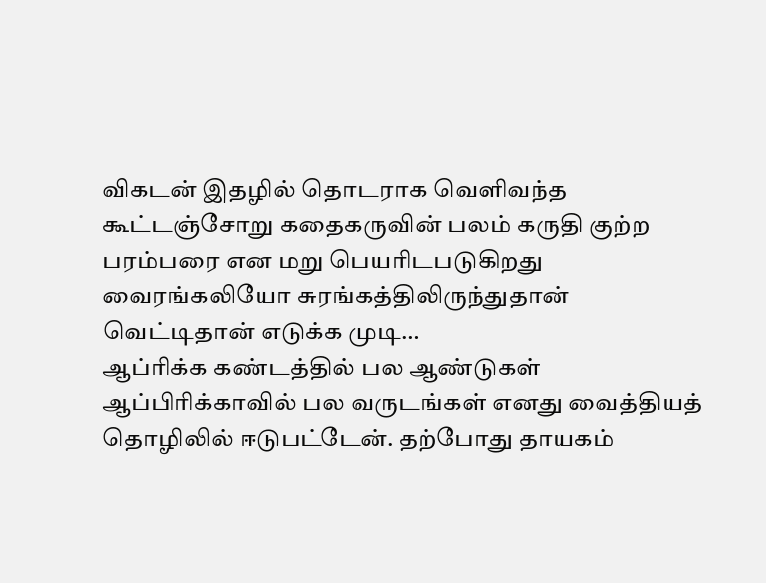விகடன் இதழில் தொடராக வெளிவந்த கூட்டஞ்சோறு கதைகருவின் பலம் கருதி குற்ற பரம்பரை என மறு பெயரிடபடுகிறது வைரங்கலியோ சுரங்கத்திலிருந்துதான் வெட்டிதான் எடுக்க முடி…
ஆப்ரிக்க கண்டத்தில் பல ஆண்டுகள்
ஆப்பிரிக்காவில் பல வருடங்கள் எனது வைத்தியத் தொழிலில் ஈடுபட்டேன். தற்போது தாயகம்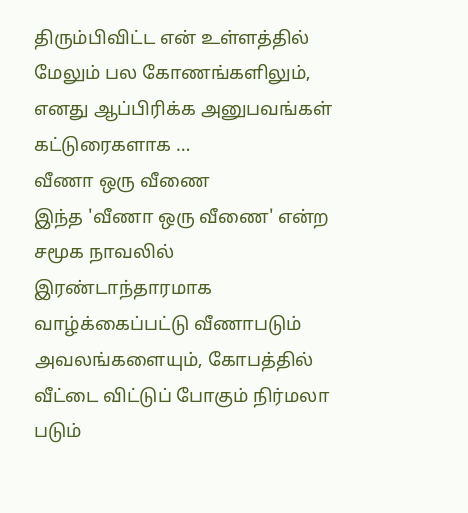திரும்பிவிட்ட என் உள்ளத்தில் மேலும் பல கோணங்களிலும், எனது ஆப்பிரிக்க அனுபவங்கள் கட்டுரைகளாக …
வீணா ஒரு வீணை
இந்த 'வீணா ஒரு வீணை' என்ற சமூக நாவலில் இரண்டாந்தாரமாக வாழ்க்கைப்பட்டு வீணாபடும் அவலங்களையும், கோபத்தில் வீட்டை விட்டுப் போகும் நிர்மலா படும்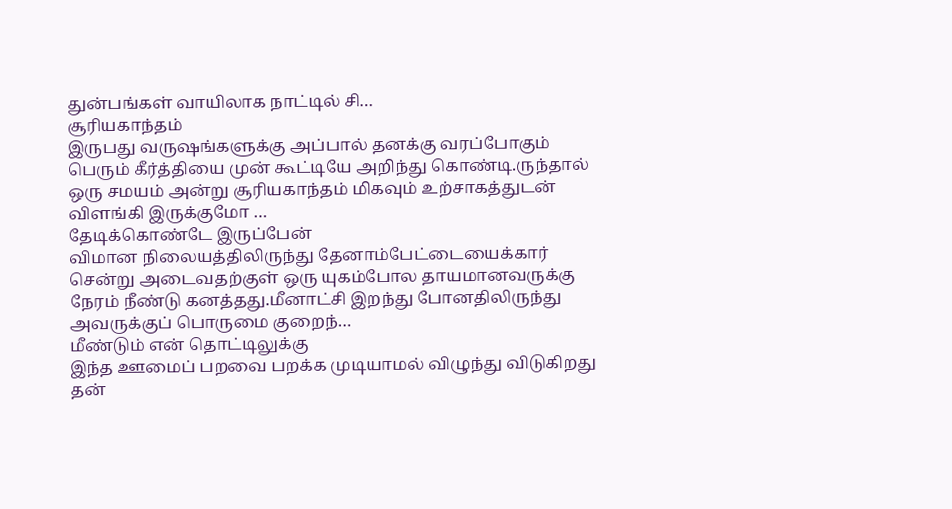துன்பங்கள் வாயிலாக நாட்டில் சி…
சூரியகாந்தம்
இருபது வருஷங்களுக்கு அப்பால் தனக்கு வரப்போகும் பெரும் கீர்த்தியை முன் கூட்டியே அறிந்து கொண்டி.ருந்தால் ஒரு சமயம் அன்று சூரியகாந்தம் மிகவும் உற்சாகத்துடன் விளங்கி இருக்குமோ …
தேடிக்கொண்டே இருப்பேன்
விமான நிலையத்திலிருந்து தேனாம்பேட்டையைக்கார் சென்று அடைவதற்குள் ஒரு யுகம்போல தாயமானவருக்கு நேரம் நீண்டு கனத்தது.மீனாட்சி இறந்து போனதிலிருந்து அவருக்குப் பொருமை குறைந்…
மீண்டும் என் தொட்டிலுக்கு
இந்த ஊமைப் பறவை பறக்க முடியாமல் விழுந்து விடுகிறது தன்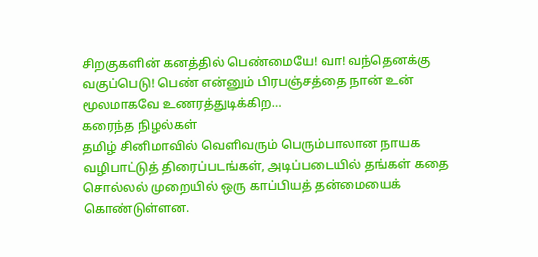சிறகுகளின் கனத்தில் பெண்மையே! வா! வந்தெனக்கு வகுப்பெடு! பெண் என்னும் பிரபஞ்சத்தை நான் உன் மூலமாகவே உணரத்துடிக்கிற…
கரைந்த நிழல்கள்
தமிழ் சினிமாவில் வெளிவரும் பெரும்பாலான நாயக வழிபாட்டுத் திரைப்படங்கள், அடிப்படையில் தங்கள் கதை சொல்லல் முறையில் ஒரு காப்பியத் தன்மையைக் கொண்டுள்ளன.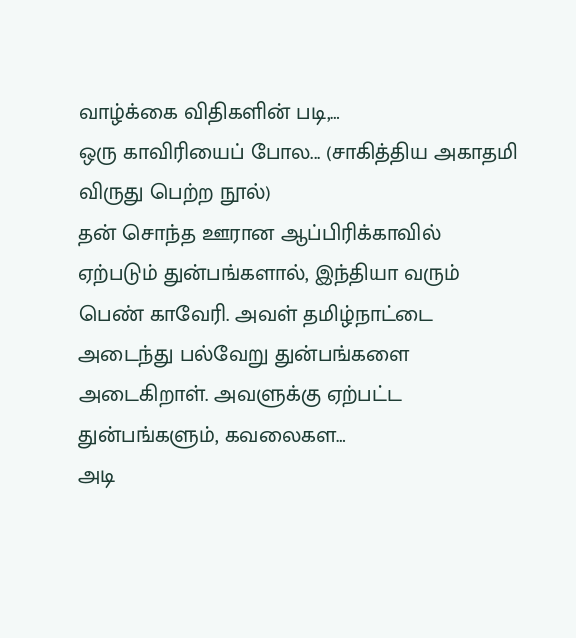வாழ்க்கை விதிகளின் படி,…
ஒரு காவிரியைப் போல... (சாகித்திய அகாதமி விருது பெற்ற நூல்)
தன் சொந்த ஊரான ஆப்பிரிக்காவில் ஏற்படும் துன்பங்களால், இந்தியா வரும் பெண் காவேரி. அவள் தமிழ்நாட்டை அடைந்து பல்வேறு துன்பங்களை அடைகிறாள். அவளுக்கு ஏற்பட்ட துன்பங்களும், கவலைகள…
அடி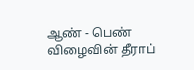ஆண் - பெண் விழைவின் தீராப்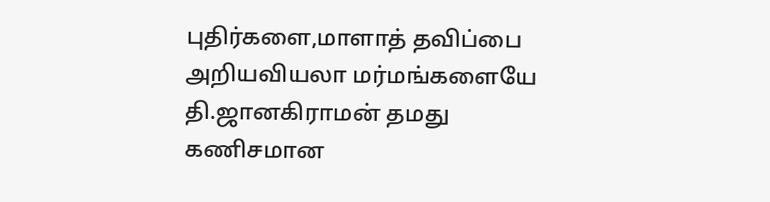புதிர்களை,மாளாத் தவிப்பை அறியவியலா மர்மங்களையே தி.ஜானகிராமன் தமது கணிசமான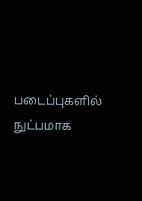படைப்புகளில் நுட்பமாக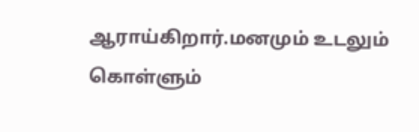ஆராய்கிறார்.மனமும் உடலும் கொள்ளும்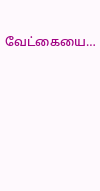வேட்கையை…